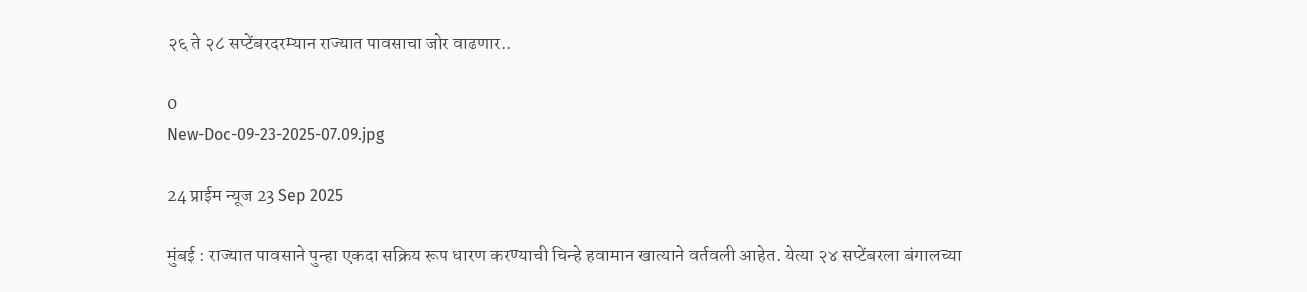२६ ते २८ सप्टेंबरदरम्यान राज्यात पावसाचा जोर वाढणार..

0
New-Doc-09-23-2025-07.09.jpg

24 प्राईम न्यूज 23 Sep 2025

मुंबई : राज्यात पावसाने पुन्हा एकदा सक्रिय रूप धारण करण्याची चिन्हे हवामान खात्याने वर्तवली आहेत. येत्या २४ सप्टेंबरला बंगालच्या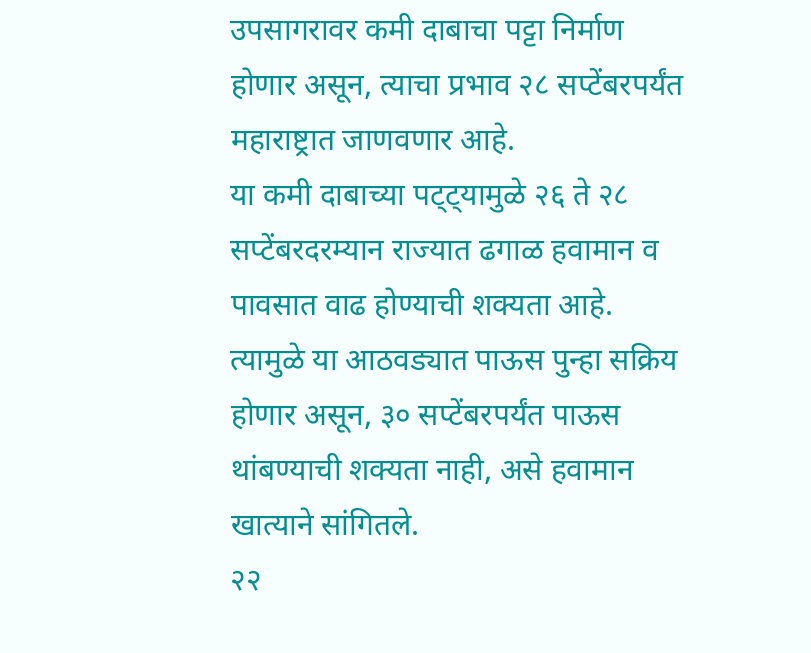उपसागरावर कमी दाबाचा पट्टा निर्माण होणार असून, त्याचा प्रभाव २८ सप्टेंबरपर्यंत महाराष्ट्रात जाणवणार आहे.
या कमी दाबाच्या पट्ट्यामुळे २६ ते २८ सप्टेंबरदरम्यान राज्यात ढगाळ हवामान व पावसात वाढ होण्याची शक्यता आहे. त्यामुळे या आठवड्यात पाऊस पुन्हा सक्रिय होणार असून, ३० सप्टेंबरपर्यंत पाऊस थांबण्याची शक्यता नाही, असे हवामान खात्याने सांगितले.
२२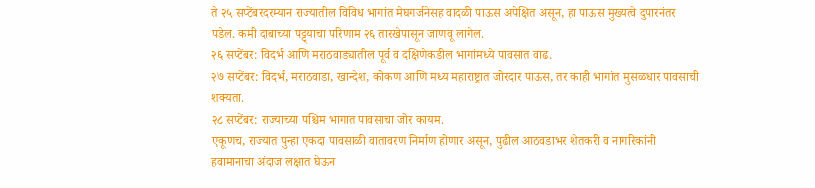ते २५ सप्टेंबरदरम्यान राज्यातील विविध भागांत मेघगर्जनेसह वादळी पाऊस अपेक्षित असून, हा पाऊस मुख्यत्वे दुपारनंतर पडेल. कमी दाबाच्या पट्ट्याचा परिणाम २६ तारखेपासून जाणवू लागेल.
२६ सप्टेंबर: विदर्भ आणि मराठवाड्यातील पूर्व व दक्षिणेकडील भागांमध्ये पावसात वाढ.
२७ सप्टेंबर: विदर्भ, मराठवाडा, खान्देश, कोकण आणि मध्य महाराष्ट्रात जोरदार पाऊस, तर काही भागांत मुसळधार पावसाची शक्यता.
२८ सप्टेंबर: राज्याच्या पश्चिम भागात पावसाचा जोर कायम.
एकूणच, राज्यात पुन्हा एकदा पावसाळी वातावरण निर्माण होणार असून, पुढील आठवडाभर शेतकरी व नागरिकांनी हवामानाचा अंदाज लक्षात घेऊन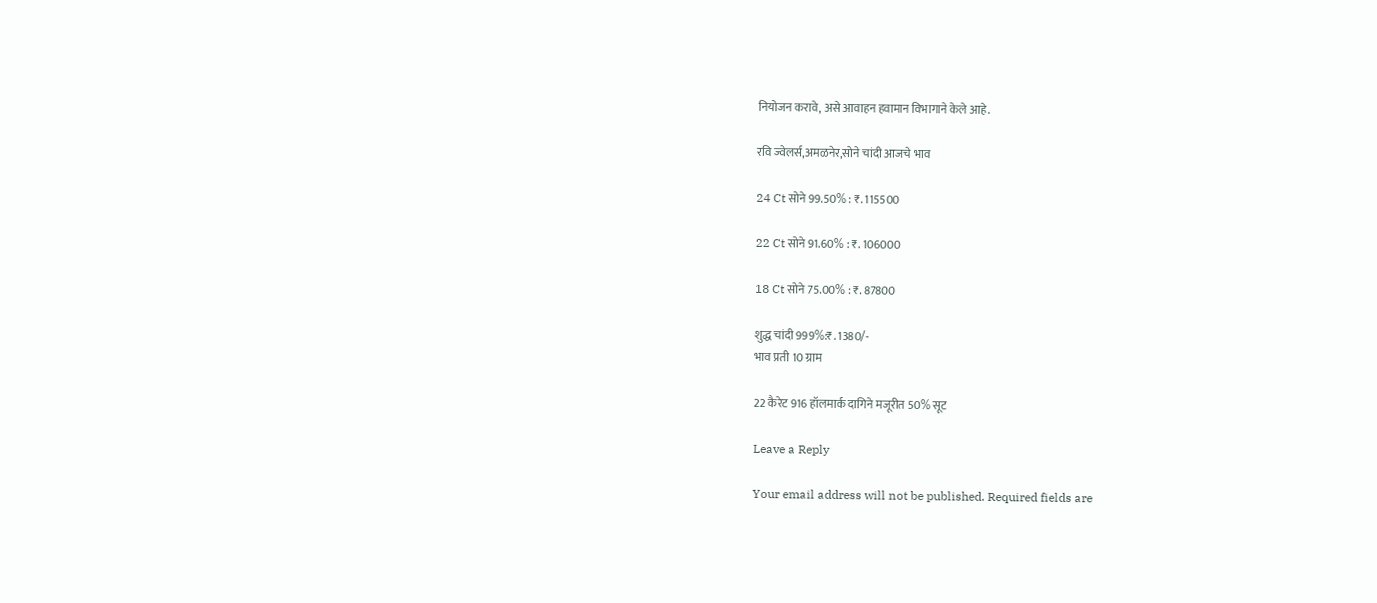नियोजन करावे, असे आवाहन हवामान विभागाने केले आहे.

रवि ज्वेलर्स,अमळनेर,सोने चांदी आजचे भाव

24 Ct सोने 99.50% : ₹. 115500

22 Ct सोने 91.60% : ₹. 106000

18 Ct सोने 75.00% : ₹. 87800

शुद्ध चांदी 999%:₹. 1380/-
भाव प्रती 10 ग्राम

22 कैरेट 916 हॉलमार्क दागिने मजूरीत 50% सूट

Leave a Reply

Your email address will not be published. Required fields are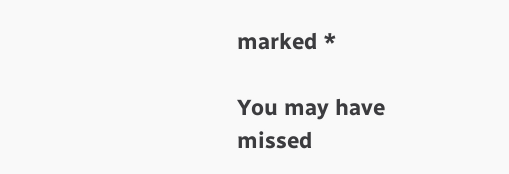marked *

You may have missed